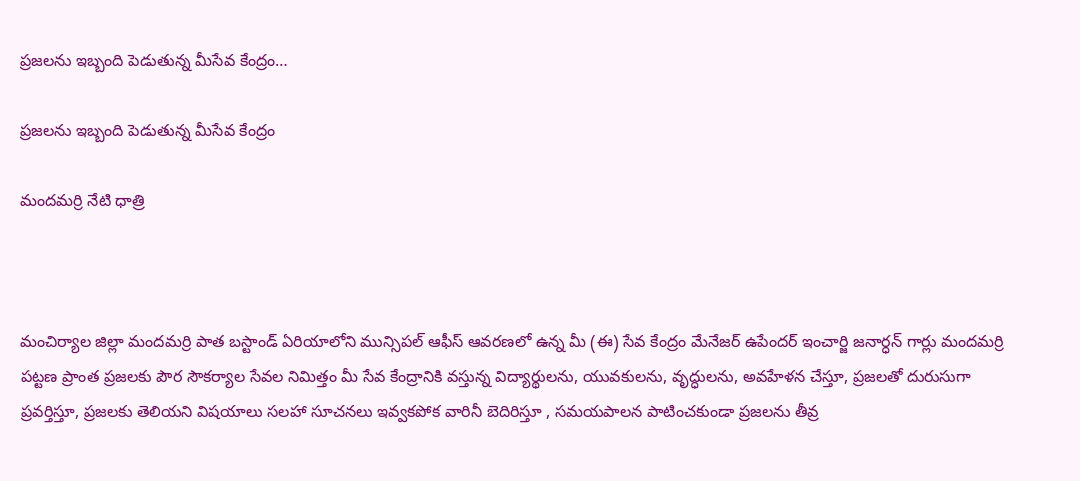ప్రజలను ఇబ్బంది పెడుతున్న మీసేవ కేంద్రం…

ప్రజలను ఇబ్బంది పెడుతున్న మీసేవ కేంద్రం

మందమర్రి నేటి ధాత్రి



మంచిర్యాల జిల్లా మందమర్రి పాత బస్టాండ్ ఏరియాలోని మున్సిపల్ ఆఫీస్ ఆవరణలో ఉన్న మీ (ఈ) సేవ కేంద్రం మేనేజర్ ఉపేందర్ ఇంచార్జి జనార్ధన్ గార్లు మందమర్రి పట్టణ ప్రాంత ప్రజలకు పౌర సౌకర్యాల సేవల నిమిత్తం మీ సేవ కేంద్రానికి వస్తున్న విద్యార్థులను, యువకులను, వృద్ధులను, అవహేళన చేస్తూ, ప్రజలతో దురుసుగా ప్రవర్తిస్తూ, ప్రజలకు తెలియని విషయాలు సలహా సూచనలు ఇవ్వకపోక వారినీ బెదిరిస్తూ , సమయపాలన పాటించకుండా ప్రజలను తీవ్ర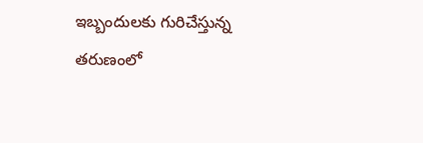ఇబ్బందులకు గురిచేస్తున్న తరుణంలో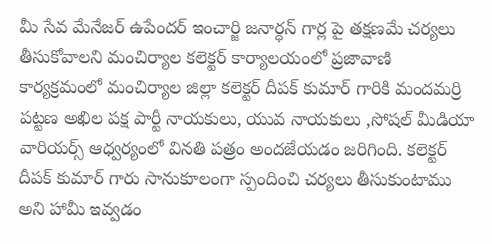మీ సేవ మేనేజర్ ఉపేందర్ ఇంచార్జి జనార్ధన్ గార్ల పై తక్షణమే చర్యలు తీసుకోవాలని మంచిర్యాల కలెక్టర్ కార్యాలయంలో ప్రజావాణి కార్యక్రమంలో మంచిర్యాల జిల్లా కలెక్టర్ దీపక్ కుమార్ గారికి మందమర్రి పట్టణ అఖిల పక్ష పార్టీ నాయకులు, యువ నాయకులు ,సోషల్ మీడియా వారియర్స్ ఆధ్వర్యంలో వినతి పత్రం అందజేయడం జరిగింది. కలెక్టర్ దీపక్ కుమార్ గారు సానుకూలంగా స్పందించి చర్యలు తీసుకుంటాము అని హామీ ఇవ్వడం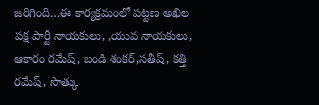జరిగింది…ఈ కార్యక్రమంలో పట్టణ అఖిల పక్ష పార్టీ నాయకులు, ,యువ నాయకులు, ఆకారం రమేష్, బండి శంకర్,సతీష్, కత్తి రమేష్, సొత్కు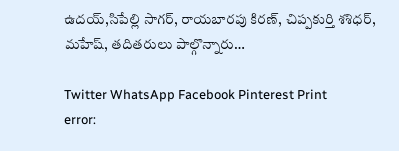ఉదయ్,సిపేల్లి సాగర్, రాయబారపు కిరణ్, చిప్పకుర్తి శశిధర్, మహేష్, తదితరులు పాల్గొన్నారు…

Twitter WhatsApp Facebook Pinterest Print
error: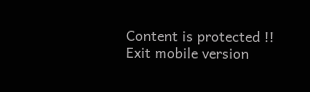Content is protected !!
Exit mobile version